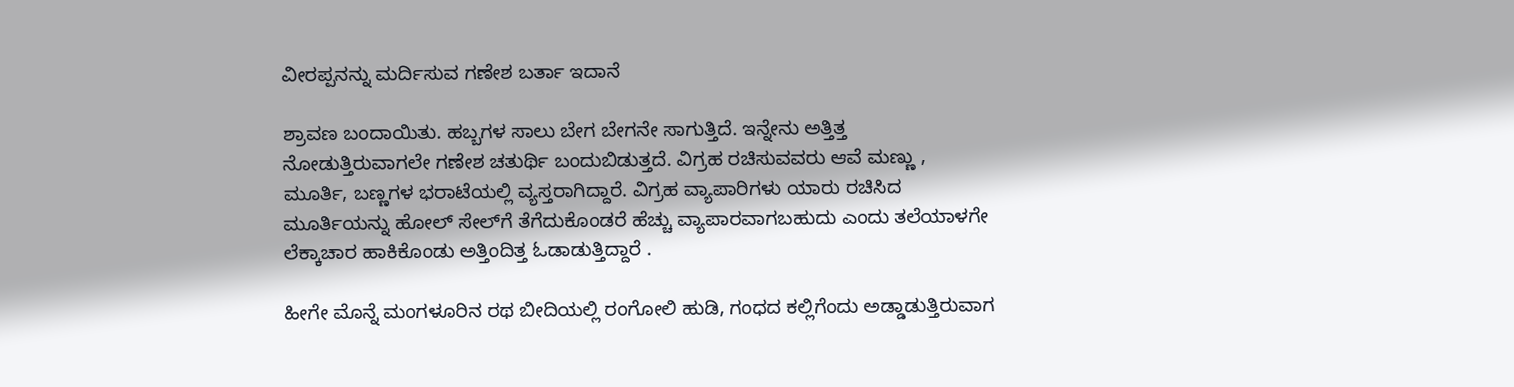ವೀರಪ್ಪನನ್ನು ಮರ್ದಿಸುವ ಗಣೇಶ ಬರ್ತಾ ಇದಾನೆ

ಶ್ರಾವಣ ಬಂದಾಯಿತು. ಹಬ್ಬಗಳ ಸಾಲು ಬೇಗ ಬೇಗನೇ ಸಾಗುತ್ತಿದೆ. ಇನ್ನೇನು ಅತ್ತಿತ್ತ ನೋಡುತ್ತಿರುವಾಗಲೇ ಗಣೇಶ ಚತುರ್ಥಿ ಬಂದುಬಿಡುತ್ತದೆ. ವಿಗ್ರಹ ರಚಿಸುವವರು ಆವೆ ಮಣ್ಣು , ಮೂರ್ತಿ, ಬಣ್ಣಗಳ ಭರಾಟೆಯಲ್ಲಿ ವ್ಯಸ್ತರಾಗಿದ್ದಾರೆ. ವಿಗ್ರಹ ವ್ಯಾಪಾರಿಗಳು ಯಾರು ರಚಿಸಿದ ಮೂರ್ತಿಯನ್ನು ಹೋಲ್‌ ಸೇಲ್‌ಗೆ ತೆಗೆದುಕೊಂಡರೆ ಹೆಚ್ಚು ವ್ಯಾಪಾರವಾಗಬಹುದು ಎಂದು ತಲೆಯಾಳಗೇ ಲೆಕ್ಕಾಚಾರ ಹಾಕಿಕೊಂಡು ಅತ್ತಿಂದಿತ್ತ ಓಡಾಡುತ್ತಿದ್ದಾರೆ .

ಹೀಗೇ ಮೊನ್ನೆ ಮಂಗಳೂರಿನ ರಥ ಬೀದಿಯಲ್ಲಿ ರಂಗೋಲಿ ಹುಡಿ, ಗಂಧದ ಕಲ್ಲಿಗೆಂದು ಅಡ್ಡಾಡುತ್ತಿರುವಾಗ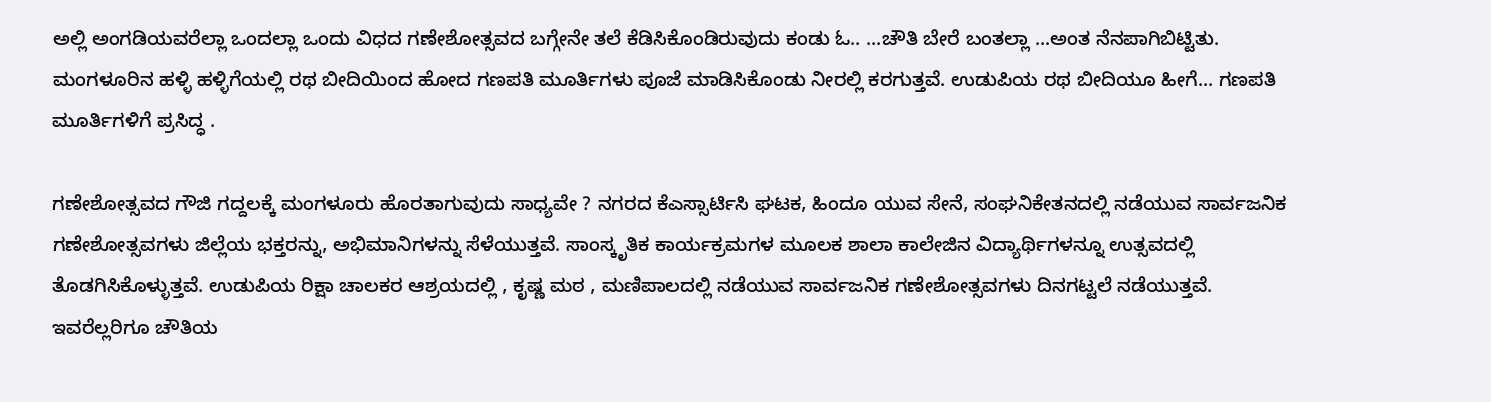ಅಲ್ಲಿ ಅಂಗಡಿಯವರೆಲ್ಲಾ ಒಂದಲ್ಲಾ ಒಂದು ವಿಧದ ಗಣೇಶೋತ್ಸವದ ಬಗ್ಗೇನೇ ತಲೆ ಕೆಡಿಸಿಕೊಂಡಿರುವುದು ಕಂಡು ಓ.. ...ಚೌತಿ ಬೇರೆ ಬಂತಲ್ಲಾ ...ಅಂತ ನೆನಪಾಗಿಬಿಟ್ಟಿತು. ಮಂಗಳೂರಿನ ಹಳ್ಳಿ ಹಳ್ಳಿಗೆಯಲ್ಲಿ ರಥ ಬೀದಿಯಿಂದ ಹೋದ ಗಣಪತಿ ಮೂರ್ತಿಗಳು ಪೂಜೆ ಮಾಡಿಸಿಕೊಂಡು ನೀರಲ್ಲಿ ಕರಗುತ್ತವೆ. ಉಡುಪಿಯ ರಥ ಬೀದಿಯೂ ಹೀಗೆ... ಗಣಪತಿ ಮೂರ್ತಿಗಳಿಗೆ ಪ್ರಸಿದ್ಧ .

ಗಣೇಶೋತ್ಸವದ ಗೌಜಿ ಗದ್ದಲಕ್ಕೆ ಮಂಗಳೂರು ಹೊರತಾಗುವುದು ಸಾಧ್ಯವೇ ? ನಗರದ ಕೆಎಸ್ಸಾರ್ಟಿಸಿ ಘಟಕ, ಹಿಂದೂ ಯುವ ಸೇನೆ, ಸಂಘನಿಕೇತನದಲ್ಲಿ ನಡೆಯುವ ಸಾರ್ವಜನಿಕ ಗಣೇಶೋತ್ಸವಗಳು ಜಿಲ್ಲೆಯ ಭಕ್ತರನ್ನು, ಅಭಿಮಾನಿಗಳನ್ನು ಸೆಳೆಯುತ್ತವೆ. ಸಾಂಸ್ಕೃತಿಕ ಕಾರ್ಯಕ್ರಮಗಳ ಮೂಲಕ ಶಾಲಾ ಕಾಲೇಜಿನ ವಿದ್ಯಾರ್ಥಿಗಳನ್ನೂ ಉತ್ಸವದಲ್ಲಿ ತೊಡಗಿಸಿಕೊಳ್ಳುತ್ತವೆ. ಉಡುಪಿಯ ರಿಕ್ಷಾ ಚಾಲಕರ ಆಶ್ರಯದಲ್ಲಿ , ಕೃಷ್ಣ ಮಠ , ಮಣಿಪಾಲದಲ್ಲಿ ನಡೆಯುವ ಸಾರ್ವಜನಿಕ ಗಣೇಶೋತ್ಸವಗಳು ದಿನಗಟ್ಟಲೆ ನಡೆಯುತ್ತವೆ. ಇವರೆಲ್ಲರಿಗೂ ಚೌತಿಯ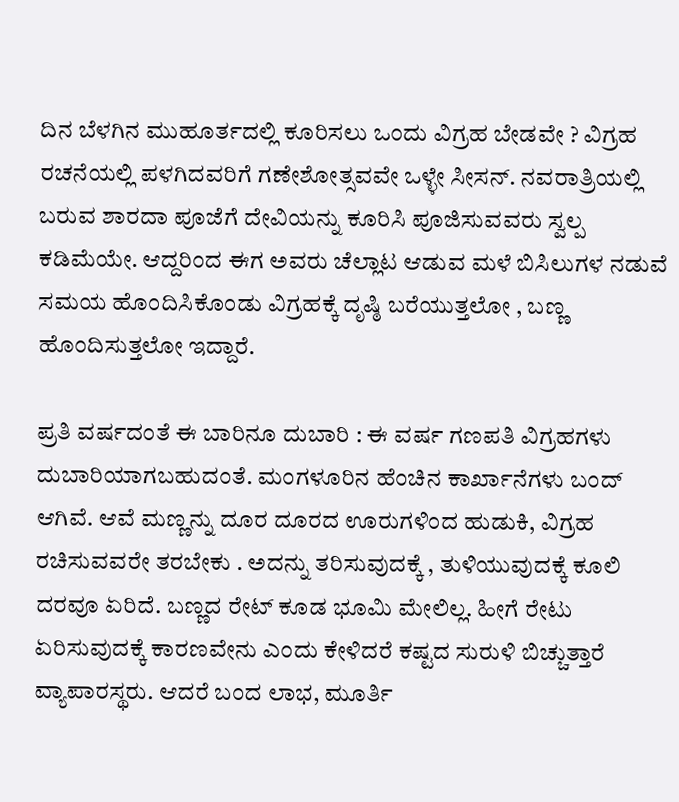ದಿನ ಬೆಳಗಿನ ಮುಹೂರ್ತದಲ್ಲಿ ಕೂರಿಸಲು ಒಂದು ವಿಗ್ರಹ ಬೇಡವೇ ? ವಿಗ್ರಹ ರಚನೆಯಲ್ಲಿ ಪಳಗಿದವರಿಗೆ ಗಣೇಶೋತ್ಸವವೇ ಒಳ್ಳೇ ಸೀಸನ್‌. ನವರಾತ್ರಿಯಲ್ಲಿ ಬರುವ ಶಾರದಾ ಪೂಜೆಗೆ ದೇವಿಯನ್ನು ಕೂರಿಸಿ ಪೂಜಿಸುವವರು ಸ್ವಲ್ಪ ಕಡಿಮೆಯೇ. ಆದ್ದರಿಂದ ಈಗ ಅವರು ಚೆಲ್ಲಾಟ ಆಡುವ ಮಳೆ ಬಿಸಿಲುಗಳ ನಡುವೆ ಸಮಯ ಹೊಂದಿಸಿಕೊಂಡು ವಿಗ್ರಹಕ್ಕೆ ದೃಷ್ಠಿ ಬರೆಯುತ್ತಲೋ , ಬಣ್ಣ ಹೊಂದಿಸುತ್ತಲೋ ಇದ್ದಾರೆ.

ಪ್ರತಿ ವರ್ಷದಂತೆ ಈ ಬಾರಿನೂ ದುಬಾರಿ : ಈ ವರ್ಷ ಗಣಪತಿ ವಿಗ್ರಹಗಳು ದುಬಾರಿಯಾಗಬಹುದಂತೆ. ಮಂಗಳೂರಿನ ಹೆಂಚಿನ ಕಾರ್ಖಾನೆಗಳು ಬಂದ್‌ ಆಗಿವೆ. ಆವೆ ಮಣ್ಣನ್ನು ದೂರ ದೂರದ ಊರುಗಳಿಂದ ಹುಡುಕಿ, ವಿಗ್ರಹ ರಚಿಸುವವರೇ ತರಬೇಕು . ಅದನ್ನು ತರಿಸುವುದಕ್ಕೆ , ತುಳಿಯುವುದಕ್ಕೆ ಕೂಲಿ ದರವೂ ಏರಿದೆ. ಬಣ್ಣದ ರೇಟ್‌ ಕೂಡ ಭೂಮಿ ಮೇಲಿಲ್ಲ. ಹೀಗೆ ರೇಟು ಏರಿಸುವುದಕ್ಕೆ ಕಾರಣವೇನು ಎಂದು ಕೇಳಿದರೆ ಕಷ್ಟದ ಸುರುಳಿ ಬಿಚ್ಚುತ್ತಾರೆ ವ್ಯಾಪಾರಸ್ಥರು. ಆದರೆ ಬಂದ ಲಾಭ, ಮೂರ್ತಿ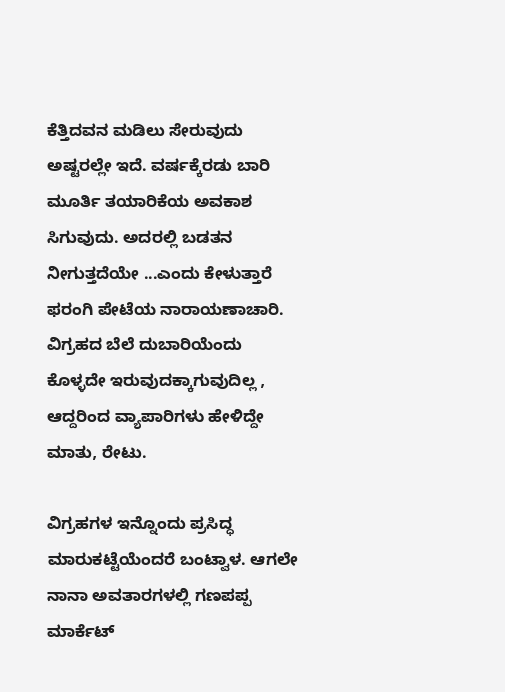ಕೆತ್ತಿದವನ ಮಡಿಲು ಸೇರುವುದು ಅಷ್ಟರಲ್ಲೇ ಇದೆ. ವರ್ಷಕ್ಕೆರಡು ಬಾರಿ ಮೂರ್ತಿ ತಯಾರಿಕೆಯ ಅವಕಾಶ ಸಿಗುವುದು. ಅದರಲ್ಲಿ ಬಡತನ ನೀಗುತ್ತದೆಯೇ ...ಎಂದು ಕೇಳುತ್ತಾರೆ ಫರಂಗಿ ಪೇಟೆಯ ನಾರಾಯಣಾಚಾರಿ. ವಿಗ್ರಹದ ಬೆಲೆ ದುಬಾರಿಯೆಂದು ಕೊಳ್ಳದೇ ಇರುವುದಕ್ಕಾಗುವುದಿಲ್ಲ , ಆದ್ದರಿಂದ ವ್ಯಾಪಾರಿಗಳು ಹೇಳಿದ್ದೇ ಮಾತು, ರೇಟು.

ವಿಗ್ರಹಗಳ ಇನ್ನೊಂದು ಪ್ರಸಿದ್ಧ ಮಾರುಕಟ್ಟೆಯೆಂದರೆ ಬಂಟ್ವಾಳ. ಆಗಲೇ ನಾನಾ ಅವತಾರಗಳಲ್ಲಿ ಗಣಪಪ್ಪ ಮಾರ್ಕೆಟ್‌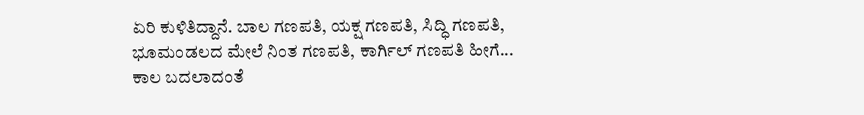ಏರಿ ಕುಳಿತಿದ್ದಾನೆ. ಬಾಲ ಗಣಪತಿ, ಯಕ್ಷ ಗಣಪತಿ, ಸಿದ್ಧಿ ಗಣಪತಿ, ಭೂಮಂಡಲದ ಮೇಲೆ ನಿಂತ ಗಣಪತಿ, ಕಾರ್ಗಿಲ್‌ ಗಣಪತಿ ಹೀಗೆ... ಕಾಲ ಬದಲಾದಂತೆ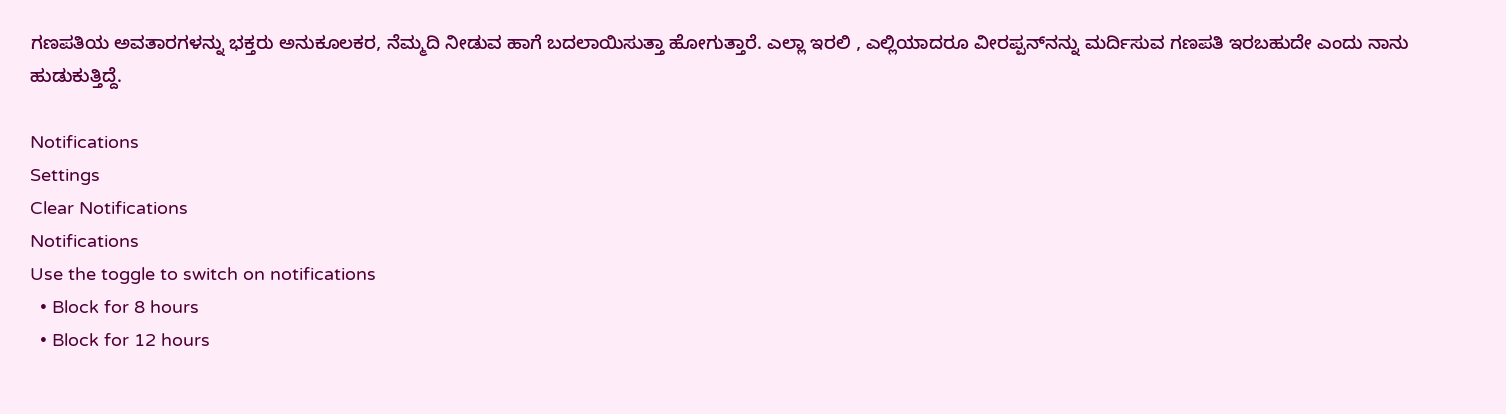ಗಣಪತಿಯ ಅವತಾರಗಳನ್ನು ಭಕ್ತರು ಅನುಕೂಲಕರ, ನೆಮ್ಮದಿ ನೀಡುವ ಹಾಗೆ ಬದಲಾಯಿಸುತ್ತಾ ಹೋಗುತ್ತಾರೆ. ಎಲ್ಲಾ ಇರಲಿ , ಎಲ್ಲಿಯಾದರೂ ವೀರಪ್ಪನ್‌ನನ್ನು ಮರ್ದಿಸುವ ಗಣಪತಿ ಇರಬಹುದೇ ಎಂದು ನಾನು ಹುಡುಕುತ್ತಿದ್ದೆ.

Notifications
Settings
Clear Notifications
Notifications
Use the toggle to switch on notifications
  • Block for 8 hours
  • Block for 12 hours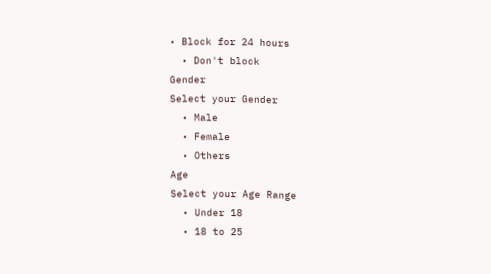• Block for 24 hours
  • Don't block
Gender
Select your Gender
  • Male
  • Female
  • Others
Age
Select your Age Range
  • Under 18
  • 18 to 25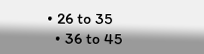• 26 to 35
  • 36 to 45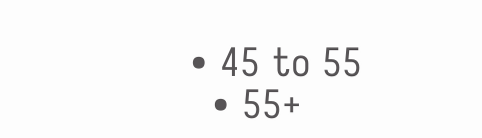• 45 to 55
  • 55+